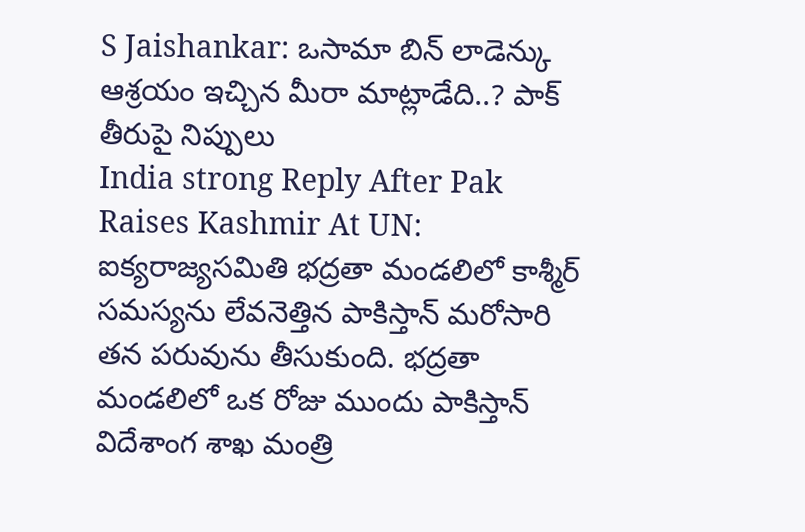S Jaishankar: ఒసామా బిన్ లాడెన్కు ఆశ్రయం ఇచ్చిన మీరా మాట్లాడేది..? పాక్ తీరుపై నిప్పులు
India strong Reply After Pak Raises Kashmir At UN: ఐక్యరాజ్యసమితి భద్రతా మండలిలో కాశ్మీర్ సమస్యను లేవనెత్తిన పాకిస్తాన్ మరోసారి తన పరువును తీసుకుంది. భద్రతా మండలిలో ఒక రోజు ముందు పాకిస్తాన్ విదేశాంగ శాఖ మంత్రి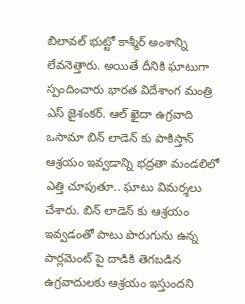బిలావల్ భుట్టో కాశ్మీర్ అంశాన్ని లేవనెత్తారు. అయితే దీనికి ఘాటుగా స్పందించారు భారత విదేశాంగ మంత్రి ఎస్ జైశంకర్. ఆల్ ఖైదా ఉగ్రవాది ఒసామా బిన్ లాడెన్ కు పాకిస్తాన్ ఆశ్రయం ఇవ్వడాన్ని భద్రతా మండలిలో ఎత్తి చూపుతూ.. ఘాటు విమర్శలు చేశారు. బిన్ లాడెన్ కు ఆశ్రయం ఇవ్వడంతో పాటు పొరుగును ఉన్న పార్లమెంట్ పై దాడికి తెగబడిన ఉగ్రవాదులకు ఆశ్రయం ఇస్తుందని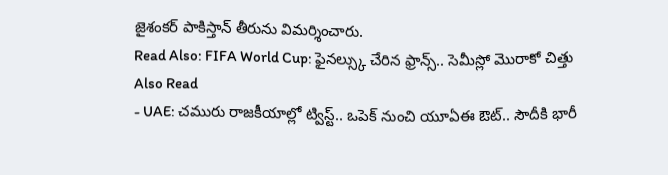జైశంకర్ పాకిస్తాన్ తీరును విమర్శించారు.
Read Also: FIFA World Cup: ఫైనల్స్కు చేరిన ఫ్రాన్స్.. సెమీస్లో మొరాకో చిత్తు
Also Read
- UAE: చమురు రాజకీయాల్లో ట్విస్ట్.. ఒపెక్ నుంచి యూఏఈ ఔట్.. సౌదీకి భారీ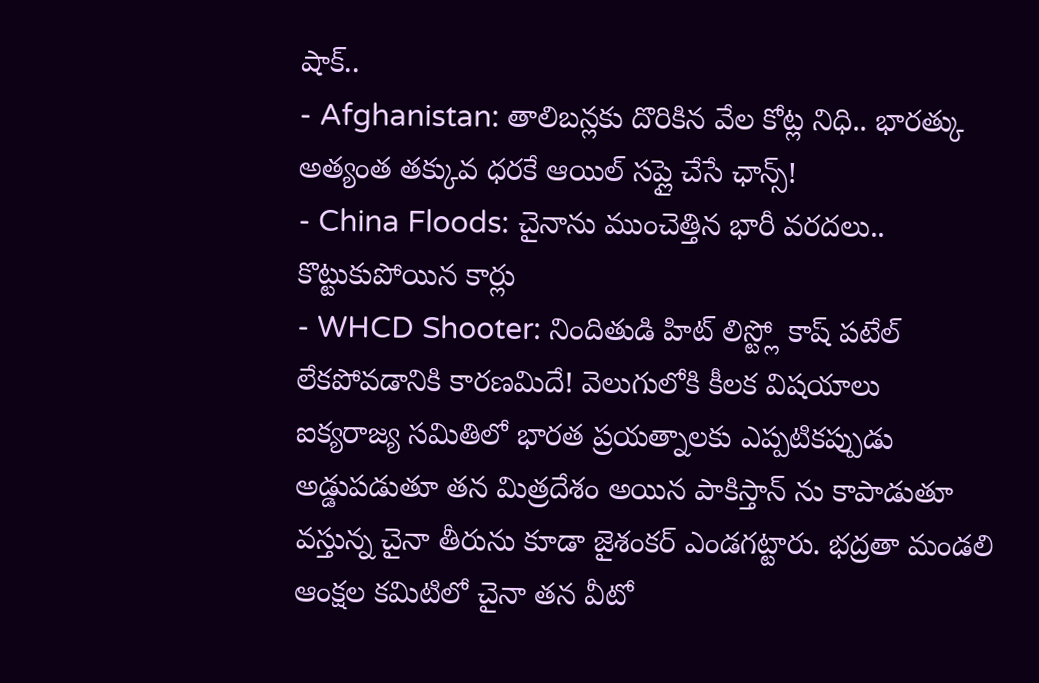షాక్..
- Afghanistan: తాలిబన్లకు దొరికిన వేల కోట్ల నిధి.. భారత్కు అత్యంత తక్కువ ధరకే ఆయిల్ సప్లై చేసే ఛాన్స్!
- China Floods: చైనాను ముంచెత్తిన భారీ వరదలు.. కొట్టుకుపోయిన కార్లు
- WHCD Shooter: నిందితుడి హిట్ లిస్ట్లో కాష్ పటేల్ లేకపోవడానికి కారణమిదే! వెలుగులోకి కీలక విషయాలు
ఐక్యరాజ్య సమితిలో భారత ప్రయత్నాలకు ఎప్పటికప్పుడు అడ్డుపడుతూ తన మిత్రదేశం అయిన పాకిస్తాన్ ను కాపాడుతూ వస్తున్న చైనా తీరును కూడా జైశంకర్ ఎండగట్టారు. భద్రతా మండలి ఆంక్షల కమిటిలో చైనా తన వీటో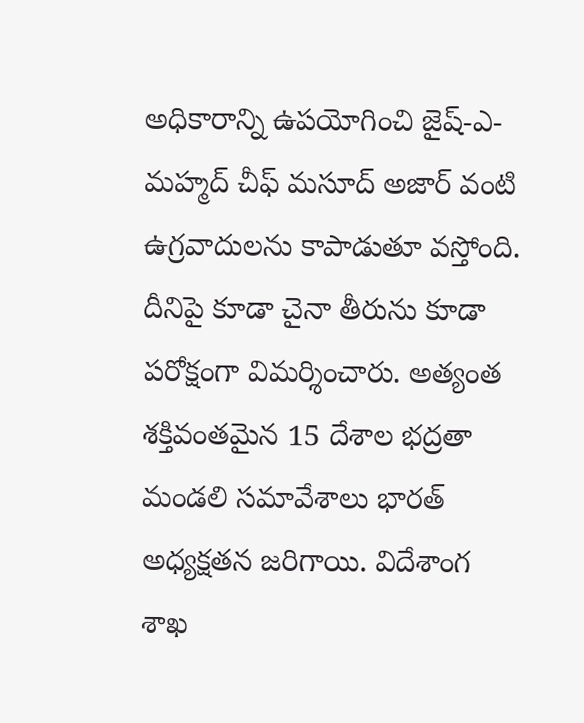అధికారాన్ని ఉపయోగించి జైష్-ఎ-మహ్మద్ చీఫ్ మసూద్ అజార్ వంటి ఉగ్రవాదులను కాపాడుతూ వస్తోంది. దీనిపై కూడా చైనా తీరును కూడా పరోక్షంగా విమర్శించారు. అత్యంత శక్తివంతమైన 15 దేశాల భద్రతా మండలి సమావేశాలు భారత్ అధ్యక్షతన జరిగాయి. విదేశాంగ శాఖ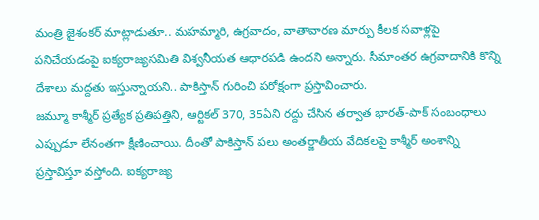మంత్రి జైశంకర్ మాట్లాడుతూ.. మహమ్మారి, ఉగ్రవాదం, వాతావారణ మార్పు కీలక సవాళ్లపై పనిచేయడంపై ఐక్యరాజ్యసమితి విశ్వనీయత ఆధారపడి ఉందని అన్నారు. సీమాంతర ఉగ్రవాదానికి కొన్ని దేశాలు మద్దతు ఇస్తున్నాయని.. పాకిస్తాన్ గురించి పరోక్షంగా ప్రస్తావించారు.
జమ్మూ కాశ్మీర్ ప్రత్యేక ప్రతిపత్తిని, ఆర్టికల్ 370, 35ఏని రద్దు చేసిన తర్వాత భారత్-పాక్ సంబంధాలు ఎప్పుడూ లేనంతగా క్షీణించాయి. దీంతో పాకిస్తాన్ పలు అంతర్జాతీయ వేదికలపై కాశ్మీర్ అంశాన్ని ప్రస్తావిస్తూ వస్తోంది. ఐక్యరాజ్య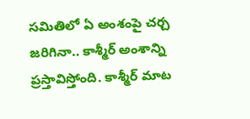సమితిలో ఏ అంశంపై చర్చ జరిగినా.. కాశ్మీర్ అంశాన్ని ప్రస్తావిస్తోంది. కాశ్మీర్ మాట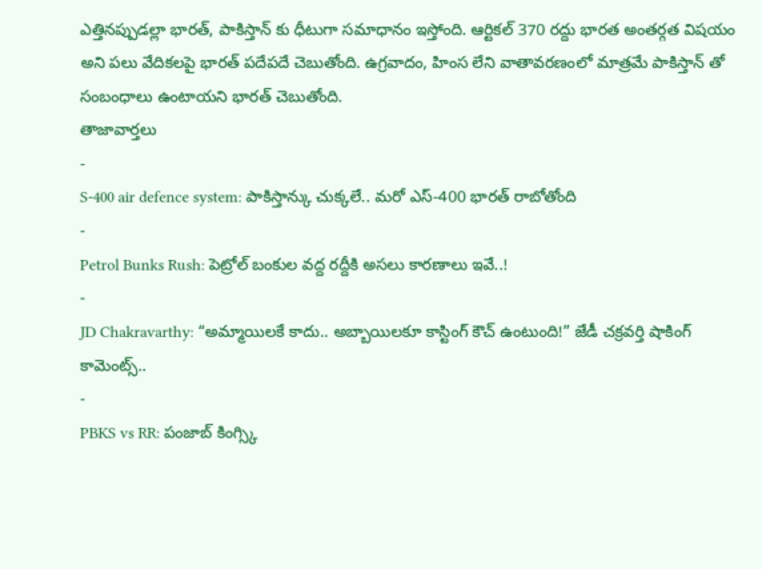ఎత్తినప్పుడల్లా భారత్, పాకిస్తాన్ కు ధీటుగా సమాధానం ఇస్తోంది. ఆర్టికల్ 370 రద్దు భారత అంతర్గత విషయం అని పలు వేదికలపై భారత్ పదేపదే చెబుతోంది. ఉగ్రవాదం, హింస లేని వాతావరణంలో మాత్రమే పాకిస్తాన్ తో సంబంధాలు ఉంటాయని భారత్ చెబుతోంది.
తాజావార్తలు
-
S-400 air defence system: పాకిస్తాన్కు చుక్కలే.. మరో ఎస్-400 భారత్ రాబోతోంది
-
Petrol Bunks Rush: పెట్రోల్ బంకుల వద్ద రద్దీకి అసలు కారణాలు ఇవే..!
-
JD Chakravarthy: “అమ్మాయిలకే కాదు.. అబ్బాయిలకూ కాస్టింగ్ కౌచ్ ఉంటుంది!” జేడీ చక్రవర్తి షాకింగ్ కామెంట్స్..
-
PBKS vs RR: పంజాబ్ కింగ్స్కి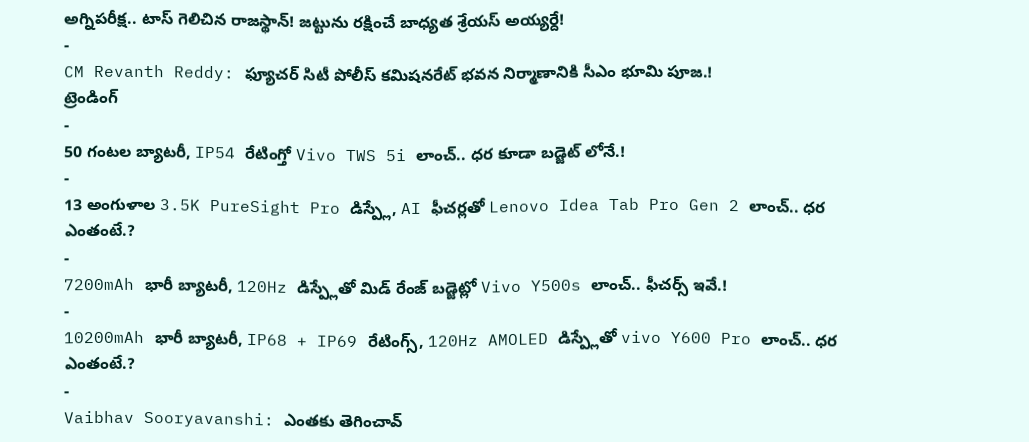అగ్నిపరీక్ష.. టాస్ గెలిచిన రాజస్థాన్! జట్టును రక్షించే బాధ్యత శ్రేయస్ అయ్యర్దే!
-
CM Revanth Reddy: ఫ్యూచర్ సిటీ పోలీస్ కమిషనరేట్ భవన నిర్మాణానికి సీఎం భూమి పూజ.!
ట్రెండింగ్
-
50 గంటల బ్యాటరీ, IP54 రేటింగ్తో Vivo TWS 5i లాంచ్.. ధర కూడా బడ్జెట్ లోనే.!
-
13 అంగుళాల 3.5K PureSight Pro డిస్ప్లే, AI ఫీచర్లతో Lenovo Idea Tab Pro Gen 2 లాంచ్.. ధర ఎంతంటే.?
-
7200mAh భారీ బ్యాటరీ, 120Hz డిస్ప్లేతో మిడ్ రేంజ్ బడ్జెట్లో Vivo Y500s లాంచ్.. ఫీచర్స్ ఇవే.!
-
10200mAh భారీ బ్యాటరీ, IP68 + IP69 రేటింగ్స్, 120Hz AMOLED డిస్ప్లేతో vivo Y600 Pro లాంచ్.. ధర ఎంతంటే.?
-
Vaibhav Sooryavanshi: ఎంతకు తెగించావ్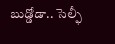బుడ్డోడా.. సెల్ఫీ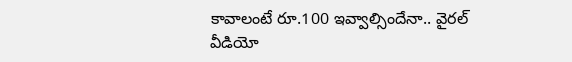కావాలంటే రూ.100 ఇవ్వాల్సిందేనా.. వైరల్ వీడియో